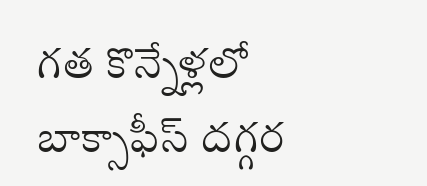గత కొన్నేళ్లలో బాక్సాఫీస్ దగ్గర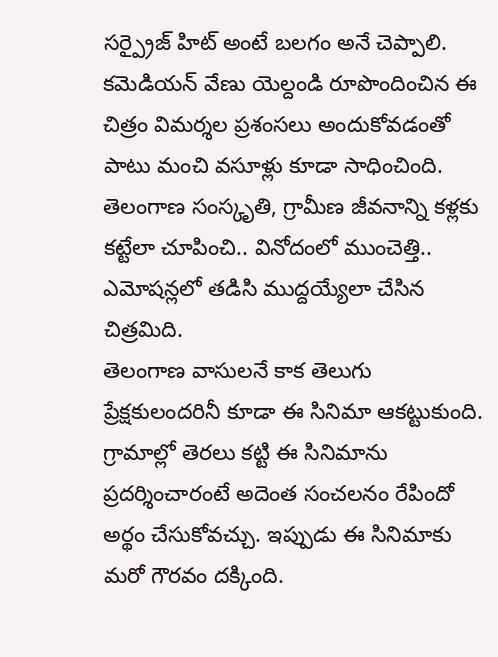సర్ప్రైజ్ హిట్ అంటే బలగం అనే చెప్పాలి. కమెడియన్ వేణు యెల్దండి రూపొందించిన ఈ చిత్రం విమర్శల ప్రశంసలు అందుకోవడంతో పాటు మంచి వసూళ్లు కూడా సాధించింది. తెలంగాణ సంస్కృతి, గ్రామీణ జీవనాన్ని కళ్లకు కట్టేలా చూపించి.. వినోదంలో ముంచెత్తి.. ఎమోషన్లలో తడిసి ముద్దయ్యేలా చేసిన చిత్రమిది.
తెలంగాణ వాసులనే కాక తెలుగు ప్రేక్షకులందరినీ కూడా ఈ సినిమా ఆకట్టుకుంది. గ్రామాల్లో తెరలు కట్టి ఈ సినిమాను ప్రదర్శించారంటే అదెంత సంచలనం రేపిందో అర్థం చేసుకోవచ్చు. ఇప్పుడు ఈ సినిమాకు మరో గౌరవం దక్కింది.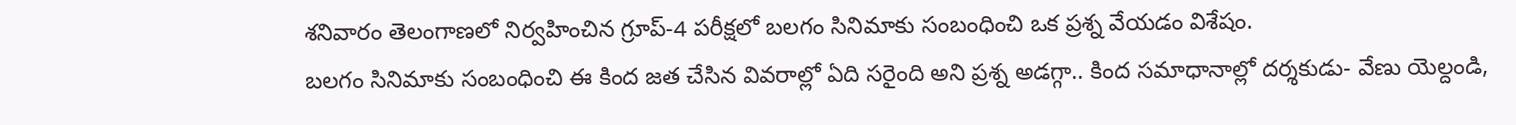శనివారం తెలంగాణలో నిర్వహించిన గ్రూప్-4 పరీక్షలో బలగం సినిమాకు సంబంధించి ఒక ప్రశ్న వేయడం విశేషం.
బలగం సినిమాకు సంబంధించి ఈ కింద జత చేసిన వివరాల్లో ఏది సరైంది అని ప్రశ్న అడగ్గా.. కింద సమాధానాల్లో దర్శకుడు- వేణు యెల్దండి,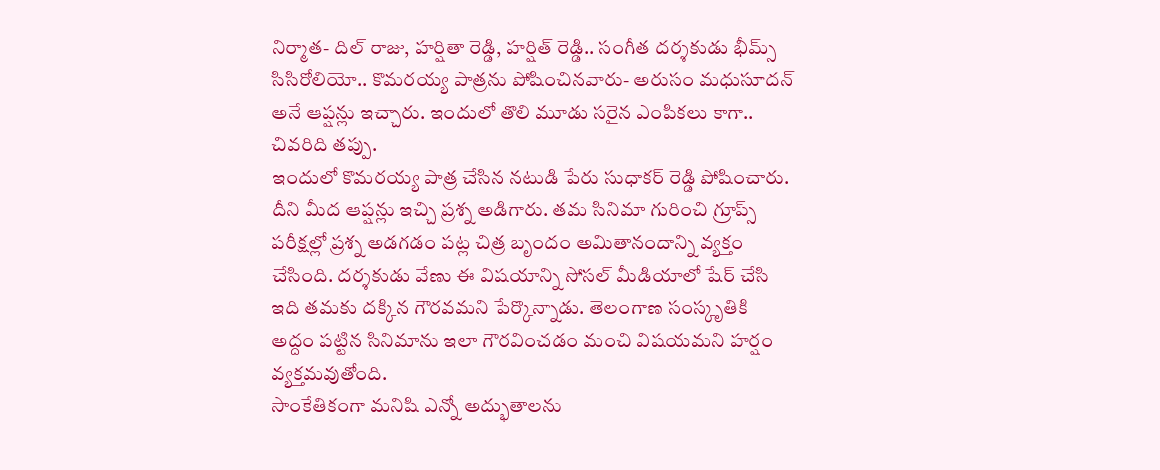నిర్మాత- దిల్ రాజు, హర్షితా రెడ్డి, హర్షిత్ రెడ్డి.. సంగీత దర్శకుడు భీమ్స్ సిసిరోలియో.. కొమరయ్య పాత్రను పోషించినవారు- అరుసం మధుసూదన్ అనే ఆప్షన్లు ఇచ్చారు. ఇందులో తొలి మూడు సరైన ఎంపికలు కాగా.. చివరిది తప్పు.
ఇందులో కొమరయ్య పాత్ర చేసిన నటుడి పేరు సుధాకర్ రెడ్డి పోషించారు. దీని మీద ఆప్షన్లు ఇచ్చి ప్రశ్న అడిగారు. తమ సినిమా గురించి గ్రూప్స్ పరీక్షల్లో ప్రశ్న అడగడం పట్ల చిత్ర బృందం అమితానందాన్ని వ్యక్తం చేసింది. దర్శకుడు వేణు ఈ విషయాన్ని సోసల్ మీడియాలో షేర్ చేసి ఇది తమకు దక్కిన గౌరవమని పేర్కొన్నాడు. తెలంగాణ సంస్కృతికి అద్దం పట్టిన సినిమాను ఇలా గౌరవించడం మంచి విషయమని హర్షం వ్యక్తమవుతోంది.
సాంకేతికంగా మనిషి ఎన్నో అద్భుతాలను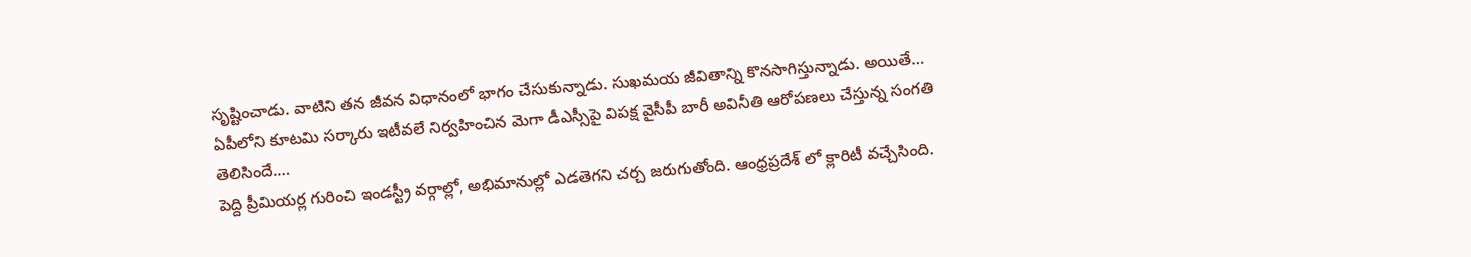సృష్టించాడు. వాటిని తన జీవన విధానంలో భాగం చేసుకున్నాడు. సుఖమయ జీవితాన్ని కొనసాగిస్తున్నాడు. అయితే…
ఏపీలోని కూటమి సర్కారు ఇటీవలే నిర్వహించిన మెగా డీఎస్సీపై విపక్ష వైసీపీ బారీ అవినీతి ఆరోపణలు చేస్తున్న సంగతి తెలిసిందే.…
పెద్ది ప్రీమియర్ల గురించి ఇండస్ట్రీ వర్గాల్లో, అభిమానుల్లో ఎడతెగని చర్చ జరుగుతోంది. ఆంధ్రప్రదేశ్ లో క్లారిటీ వచ్చేసింది.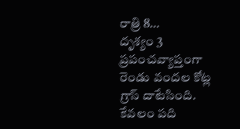రాత్రి 8…
దృశ్యం 3 ప్రపంచవ్యాప్తంగా రెండు వందల కోట్ల గ్రాస్ దాటేసింది. కేవలం పది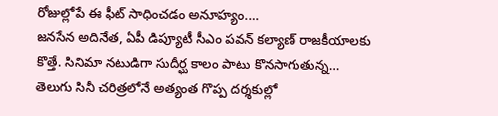రోజుల్లోపే ఈ ఫీట్ సాధించడం అనూహ్యం.…
జనసేన అదినేత, ఏపీ డిప్యూటీ సీఎం పవన్ కల్యాణ్ రాజకీయాలకు కొత్తే. సినిమా నటుడిగా సుదీర్ఘ కాలం పాటు కొనసాగుతున్న…
తెలుగు సినీ చరిత్రలోనే అత్యంత గొప్ప దర్శకుల్లో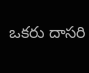ఒకరు దాసరి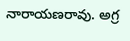నారాయణరావు. అగ్ర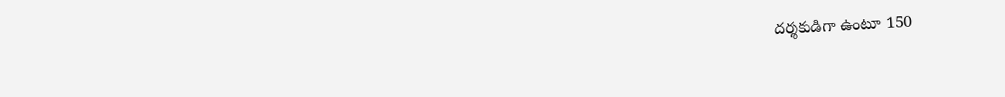దర్శకుడిగా ఉంటూ 150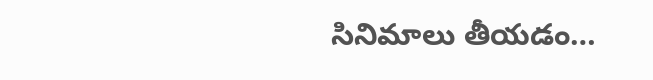సినిమాలు తీయడం…